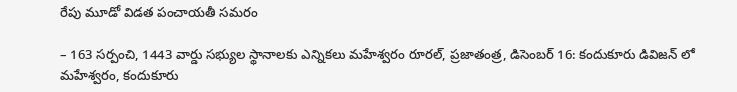రేపు మూడో విడత పంచాయతీ సమరం

– 163 సర్పంచి, 1443 వార్డు సభ్యుల స్థానాలకు ఎన్నికలు మహేశ్వరం రూరల్, ప్రజాతంత్ర, డిసెంబర్ 16: కందుకూరు డివిజన్ లో మహేశ్వరం, కందుకూరు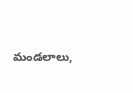మండలాలు,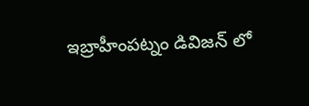ఇబ్రాహీంపట్నం డివిజన్ లో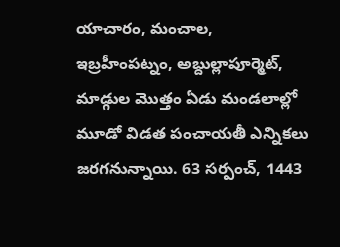యాచారం, మంచాల, ఇబ్రహీంపట్నం, అబ్దుల్లాపూర్మెట్, మాడ్గుల మొత్తం ఏడు మండలాల్లో మూడో విడత పంచాయతీ ఎన్నికలు జరగనున్నాయి. 63 సర్పంచ్, 1443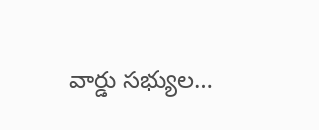వార్డు సభ్యుల…